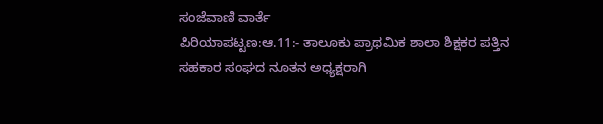ಸಂಜೆವಾಣಿ ವಾರ್ತೆ
ಪಿರಿಯಾಪಟ್ಟಣ:ಆ.11:- ತಾಲೂಕು ಪ್ರಾಥಮಿಕ ಶಾಲಾ ಶಿಕ್ಷಕರ ಪತ್ತಿನ ಸಹಕಾರ ಸಂಘದ ನೂತನ ಅಧ್ಯಕ್ಷರಾಗಿ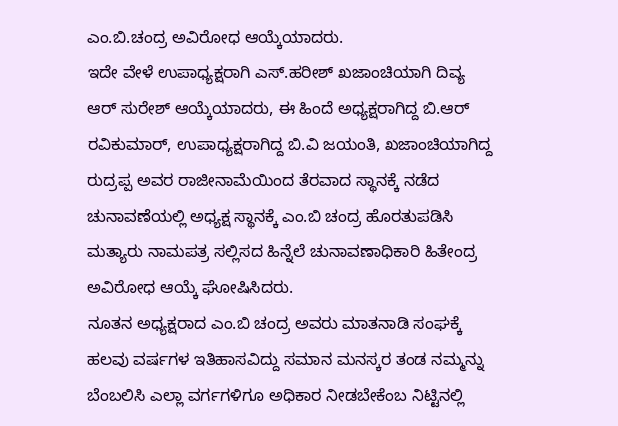ಎಂ.ಬಿ.ಚಂದ್ರ ಅವಿರೋಧ ಆಯ್ಕೆಯಾದರು.
ಇದೇ ವೇಳೆ ಉಪಾಧ್ಯಕ್ಷರಾಗಿ ಎಸ್.ಹರೀಶ್ ಖಜಾಂಚಿಯಾಗಿ ದಿವ್ಯ ಆರ್ ಸುರೇಶ್ ಆಯ್ಕೆಯಾದರು, ಈ ಹಿಂದೆ ಅಧ್ಯಕ್ಷರಾಗಿದ್ದ ಬಿ.ಆರ್ ರವಿಕುಮಾರ್, ಉಪಾಧ್ಯಕ್ಷರಾಗಿದ್ದ ಬಿ.ವಿ ಜಯಂತಿ, ಖಜಾಂಚಿಯಾಗಿದ್ದ ರುದ್ರಪ್ಪ ಅವರ ರಾಜೀನಾಮೆಯಿಂದ ತೆರವಾದ ಸ್ಥಾನಕ್ಕೆ ನಡೆದ ಚುನಾವಣೆಯಲ್ಲಿ ಅಧ್ಯಕ್ಷ ಸ್ಥಾನಕ್ಕೆ ಎಂ.ಬಿ ಚಂದ್ರ ಹೊರತುಪಡಿಸಿ ಮತ್ಯಾರು ನಾಮಪತ್ರ ಸಲ್ಲಿಸದ ಹಿನ್ನೆಲೆ ಚುನಾವಣಾಧಿಕಾರಿ ಹಿತೇಂದ್ರ ಅವಿರೋಧ ಆಯ್ಕೆ ಘೋಷಿಸಿದರು.
ನೂತನ ಅಧ್ಯಕ್ಷರಾದ ಎಂ.ಬಿ ಚಂದ್ರ ಅವರು ಮಾತನಾಡಿ ಸಂಘಕ್ಕೆ ಹಲವು ವರ್ಷಗಳ ಇತಿಹಾಸವಿದ್ದು ಸಮಾನ ಮನಸ್ಕರ ತಂಡ ನಮ್ಮನ್ನು ಬೆಂಬಲಿಸಿ ಎಲ್ಲಾ ವರ್ಗಗಳಿಗೂ ಅಧಿಕಾರ ನೀಡಬೇಕೆಂಬ ನಿಟ್ಟಿನಲ್ಲಿ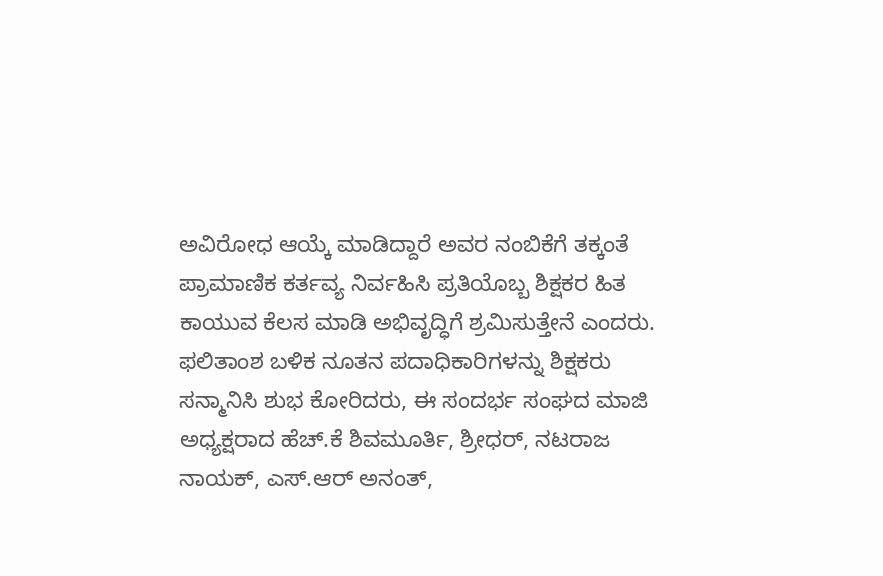ಅವಿರೋಧ ಆಯ್ಕೆ ಮಾಡಿದ್ದಾರೆ ಅವರ ನಂಬಿಕೆಗೆ ತಕ್ಕಂತೆ ಪ್ರಾಮಾಣಿಕ ಕರ್ತವ್ಯ ನಿರ್ವಹಿಸಿ ಪ್ರತಿಯೊಬ್ಬ ಶಿಕ್ಷಕರ ಹಿತ ಕಾಯುವ ಕೆಲಸ ಮಾಡಿ ಅಭಿವೃದ್ಧಿಗೆ ಶ್ರಮಿಸುತ್ತೇನೆ ಎಂದರು.
ಫಲಿತಾಂಶ ಬಳಿಕ ನೂತನ ಪದಾಧಿಕಾರಿಗಳನ್ನು ಶಿಕ್ಷಕರು ಸನ್ಮಾನಿಸಿ ಶುಭ ಕೋರಿದರು, ಈ ಸಂದರ್ಭ ಸಂಘದ ಮಾಜಿ ಅಧ್ಯಕ್ಷರಾದ ಹೆಚ್.ಕೆ ಶಿವಮೂರ್ತಿ, ಶ್ರೀಧರ್, ನಟರಾಜ ನಾಯಕ್, ಎಸ್.ಆರ್ ಅನಂತ್,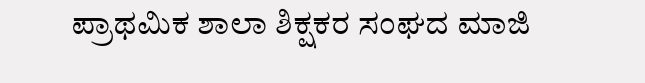ಪ್ರಾಥಮಿಕ ಶಾಲಾ ಶಿಕ್ಷಕರ ಸಂಘದ ಮಾಜಿ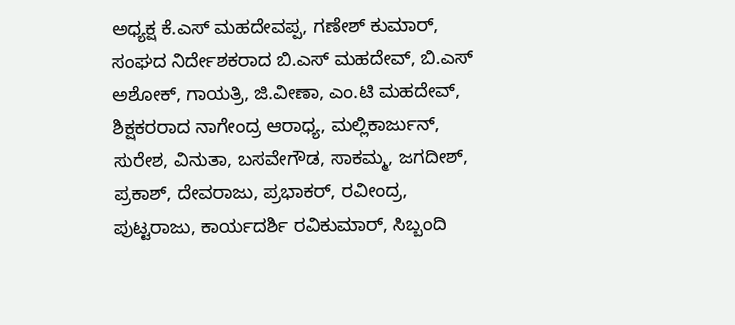ಅಧ್ಯಕ್ಷ ಕೆ.ಎಸ್ ಮಹದೇವಪ್ಪ, ಗಣೇಶ್ ಕುಮಾರ್, ಸಂಘದ ನಿರ್ದೇಶಕರಾದ ಬಿ.ಎಸ್ ಮಹದೇವ್, ಬಿ.ಎಸ್ ಅಶೋಕ್, ಗಾಯತ್ರಿ, ಜಿ.ವೀಣಾ, ಎಂ.ಟಿ ಮಹದೇವ್, ಶಿಕ್ಷಕರರಾದ ನಾಗೇಂದ್ರ ಆರಾಧ್ಯ, ಮಲ್ಲಿಕಾರ್ಜುನ್, ಸುರೇಶ, ವಿನುತಾ, ಬಸವೇಗೌಡ, ಸಾಕಮ್ಮ, ಜಗದೀಶ್, ಪ್ರಕಾಶ್, ದೇವರಾಜು, ಪ್ರಭಾಕರ್, ರವೀಂದ್ರ, ಪುಟ್ಟರಾಜು, ಕಾರ್ಯದರ್ಶಿ ರವಿಕುಮಾರ್, ಸಿಬ್ಬಂದಿ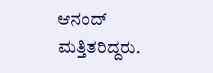ಆನಂದ್ ಮತ್ತಿತರಿದ್ದರು.